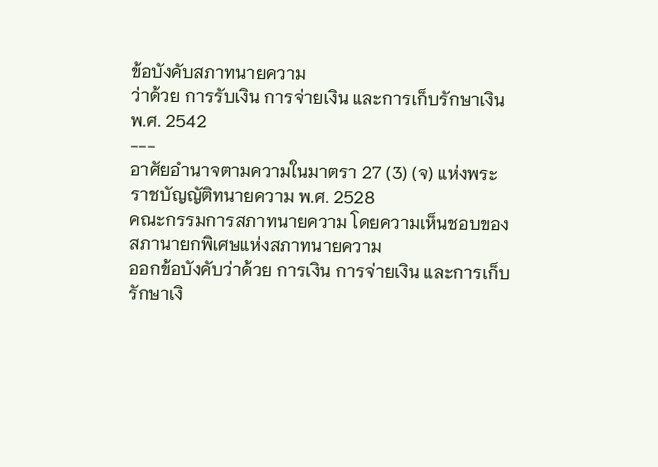ข้อบังคับสภาทนายความ
ว่าด้วย การรับเงิน การจ่ายเงิน และการเก็บรักษาเงิน
พ.ศ. 2542
---
อาศัยอำนาจตามความในมาตรา 27 (3) (จ) แห่งพระราชบัญญัติทนายความ พ.ศ. 2528
คณะกรรมการสภาทนายความ โดยความเห็นชอบของสภานายกพิเศษแห่งสภาทนายความ
ออกข้อบังคับว่าด้วย การเงิน การจ่ายเงิน และการเก็บรักษาเงิ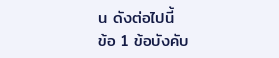น ดังต่อไปนี้
ข้อ 1 ข้อบังคับ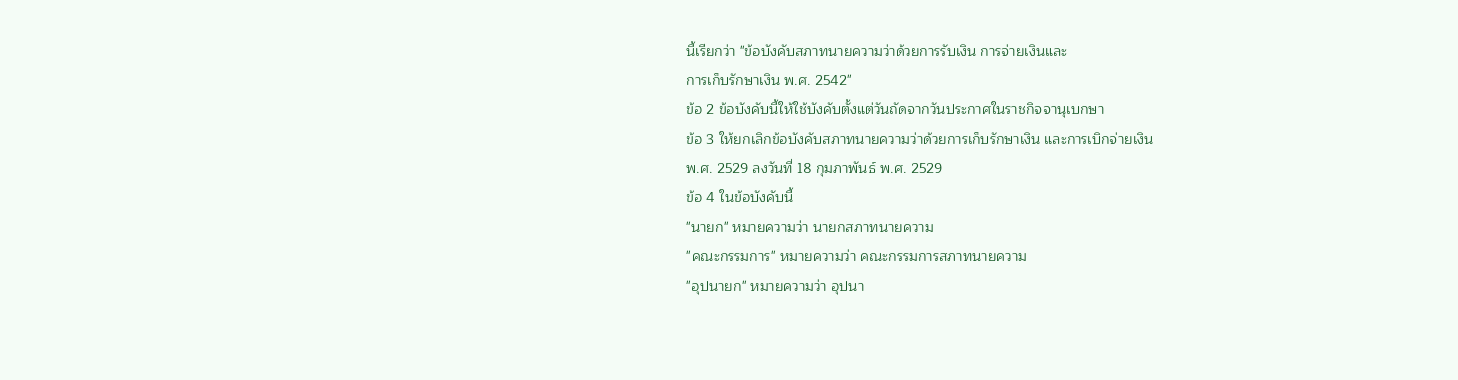นี้เรียกว่า "ข้อบังคับสภาทนายความว่าด้วยการรับเงิน การจ่ายเงินและ
การเก็บรักษาเงิน พ.ศ. 2542"
ข้อ 2 ข้อบังคับนี้ให้ใช้บังคับตั้งแต่วันถัดจากวันประกาศในราชกิจจานุเบกษา
ข้อ 3 ให้ยกเลิกข้อบังคับสภาทนายความว่าด้วยการเก็บรักษาเงิน และการเบิกจ่ายเงิน
พ.ศ. 2529 ลงวันที่ 18 กุมภาพันธ์ พ.ศ. 2529
ข้อ 4 ในข้อบังคับนี้
"นายก" หมายความว่า นายกสภาทนายความ
"คณะกรรมการ" หมายความว่า คณะกรรมการสภาทนายความ
"อุปนายก" หมายความว่า อุปนา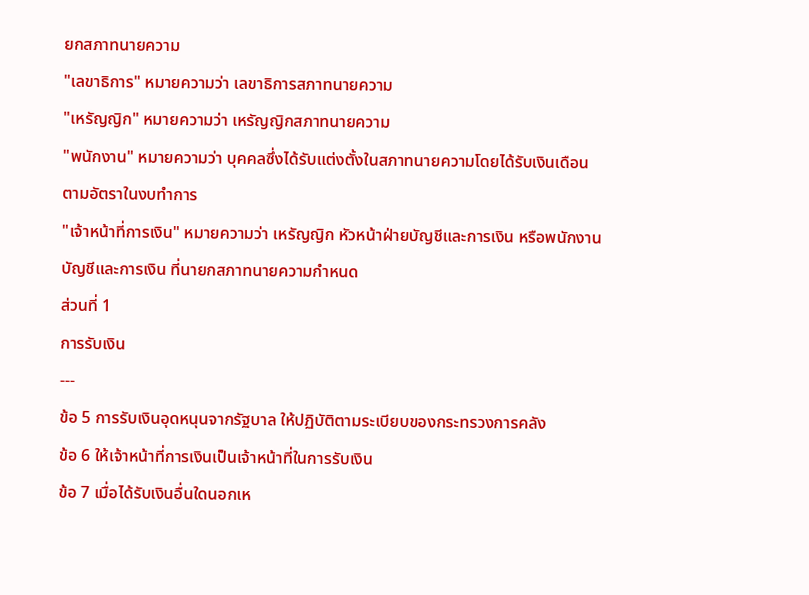ยกสภาทนายความ
"เลขาธิการ" หมายความว่า เลขาธิการสภาทนายความ
"เหรัญญิก" หมายความว่า เหรัญญิกสภาทนายความ
"พนักงาน" หมายความว่า บุคคลซึ่งได้รับแต่งตั้งในสภาทนายความโดยได้รับเงินเดือน
ตามอัตราในงบทำการ
"เจ้าหน้าที่การเงิน" หมายความว่า เหรัญญิก หัวหน้าฝ่ายบัญชีและการเงิน หรือพนักงาน
บัญชีและการเงิน ที่นายกสภาทนายความกำหนด
ส่วนที่ 1
การรับเงิน
---
ข้อ 5 การรับเงินอุดหนุนจากรัฐบาล ให้ปฏิบัติตามระเบียบของกระทรวงการคลัง
ข้อ 6 ให้เจ้าหน้าที่การเงินเป็นเจ้าหน้าที่ในการรับเงิน
ข้อ 7 เมื่อได้รับเงินอื่นใดนอกเห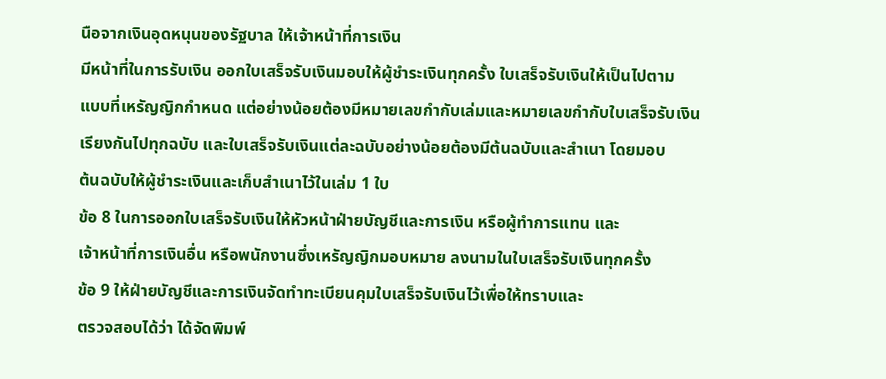นือจากเงินอุดหนุนของรัฐบาล ให้เจ้าหน้าที่การเงิน
มีหน้าที่ในการรับเงิน ออกใบเสร็จรับเงินมอบให้ผู้ชำระเงินทุกครั้ง ใบเสร็จรับเงินให้เป็นไปตาม
แบบที่เหรัญญิกกำหนด แต่อย่างน้อยต้องมีหมายเลขกำกับเล่มและหมายเลขกำกับใบเสร็จรับเงิน
เรียงกันไปทุกฉบับ และใบเสร็จรับเงินแต่ละฉบับอย่างน้อยต้องมีต้นฉบับและสำเนา โดยมอบ
ต้นฉบับให้ผู้ชำระเงินและเก็บสำเนาไว้ในเล่ม 1 ใบ
ข้อ 8 ในการออกใบเสร็จรับเงินให้หัวหน้าฝ่ายบัญชีและการเงิน หรือผู้ทำการแทน และ
เจ้าหน้าที่การเงินอื่น หรือพนักงานซึ่งเหรัญญิกมอบหมาย ลงนามในใบเสร็จรับเงินทุกครั้ง
ข้อ 9 ให้ฝ่ายบัญชีและการเงินจัดทำทะเบียนคุมใบเสร็จรับเงินไว้เพื่อให้ทราบและ
ตรวจสอบได้ว่า ได้จัดพิมพ์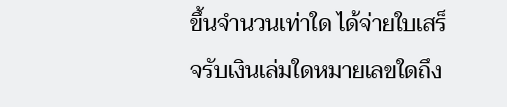ขึ้นจำนวนเท่าใด ได้จ่ายใบเสร็จรับเงินเล่มใดหมายเลขใดถึง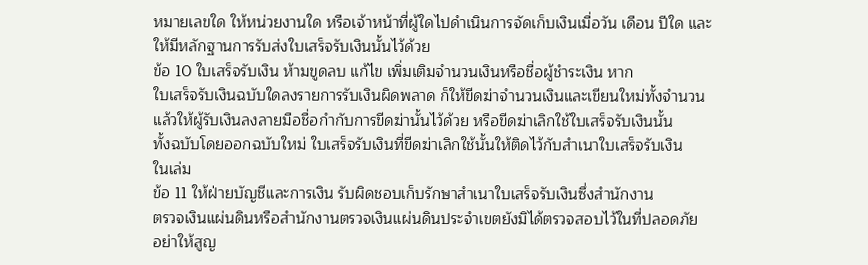หมายเลขใด ให้หน่วยงานใด หรือเจ้าหน้าที่ผู้ใดไปดำเนินการจัดเก็บเงินเมื่อวัน เดือน ปีใด และ
ให้มีหลักฐานการรับส่งใบเสร็จรับเงินนั้นไว้ด้วย
ข้อ 10 ใบเสร็จรับเงิน ห้ามขูดลบ แก้ไข เพิ่มเติมจำนวนเงินหรือชื่อผู้ชำระเงิน หาก
ใบเสร็จรับเงินฉบับใดลงรายการรับเงินผิดพลาด ก็ให้ขีดฆ่าจำนวนเงินและเขียนใหม่ทั้งจำนวน
แล้วให้ผู้รับเงินลงลายมือชื่อกำกับการขีดฆ่านั้นไว้ด้วย หรือขีดฆ่าเลิกใช้ใบเสร็จรับเงินนั้น
ทั้งฉบับโดยออกฉบับใหม่ ใบเสร็จรับเงินที่ขีดฆ่าเลิกใช้นั้นให้ติดไว้กับสำเนาใบเสร็จรับเงิน
ในเล่ม
ข้อ 11 ให้ฝ่ายบัญชีและการเงิน รับผิดชอบเก็บรักษาสำเนาใบเสร็จรับเงินซึ่งสำนักงาน
ตรวจเงินแผ่นดินหรือสำนักงานตรวจเงินแผ่นดินประจำเขตยังมิได้ตรวจสอบไว้ในที่ปลอดภัย
อย่าให้สูญ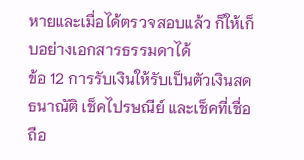หายและเมื่อได้ตรวจสอบแล้ว ก็ให้เก็บอย่างเอกสารธรรมดาได้
ข้อ 12 การรับเงินให้รับเป็นตัวเงินสด ธนาณัติ เช็คไปรษณีย์ และเช็คที่เชื่อถือ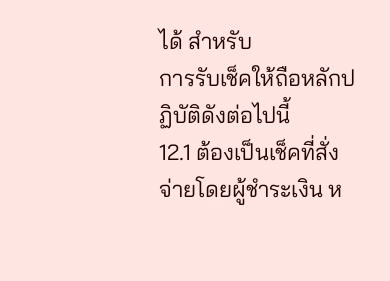ได้ สำหรับ
การรับเช็คให้ถือหลักปฏิบัติดังต่อไปนี้
12.1 ต้องเป็นเช็คที่สั่งจ่ายโดยผู้ชำระเงิน ห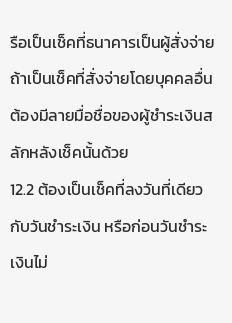รือเป็นเช็คที่ธนาคารเป็นผู้สั่งจ่าย
ถ้าเป็นเช็คที่สั่งจ่ายโดยบุคคลอื่นต้องมีลายมื่อชื่อของผู้ชำระเงินสลักหลังเช็คนั้นด้วย
12.2 ต้องเป็นเช็คที่ลงวันที่เดียวกับวันชำระเงิน หรือก่อนวันชำระเงินไม่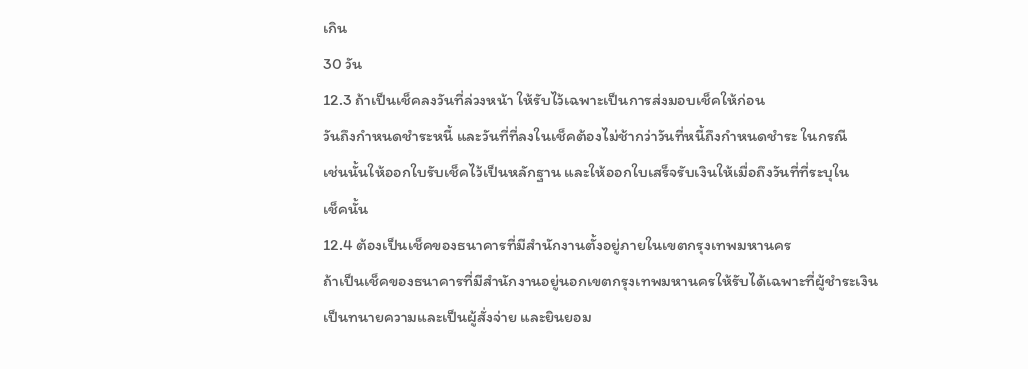เกิน
30 วัน
12.3 ถ้าเป็นเช็คลงวันที่ล่วงหน้า ให้รับไว้เฉพาะเป็นการส่งมอบเช็คให้ก่อน
วันถึงกำหนดชำระหนี้ และวันที่ที่ลงในเช็คต้องไม่ช้ากว่าวันที่หนี้ถึงกำหนดชำระ ในกรณี
เช่นนั้นให้ออกใบรับเช็คไว้เป็นหลักฐาน และให้ออกใบเสร็จรับเงินให้เมื่อถึงวันที่ที่ระบุใน
เช็คนั้น
12.4 ต้องเป็นเช็คของธนาคารที่มีสำนักงานตั้งอยู่ภายในเขตกรุงเทพมหานคร
ถ้าเป็นเช็คของธนาคารที่มีสำนักงานอยู่นอกเขตกรุงเทพมหานครให้รับได้เฉพาะที่ผู้ชำระเงิน
เป็นทนายความและเป็นผู้สั่งจ่าย และยินยอม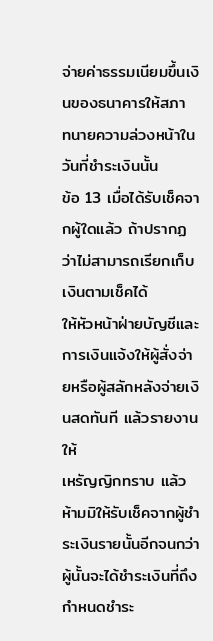จ่ายค่าธรรมเนียมขึ้นเงินของธนาคารให้สภา
ทนายความล่วงหน้าในวันที่ชำระเงินนั้น
ข้อ 13 เมื่อได้รับเช็คจากผู้ใดแล้ว ถ้าปรากฏว่าไม่สามารถเรียกเก็บเงินตามเช็คได้
ให้หัวหน้าฝ่ายบัญชีและการเงินแจ้งให้ผู้สั่งจ่ายหรือผู้สลักหลังจ่ายเงินสดทันที แล้วรายงานให้
เหรัญญิกทราบ แล้วห้ามมิให้รับเช็คจากผู้ชำระเงินรายนั้นอีกจนกว่าผู้นั้นจะได้ชำระเงินที่ถึง
กำหนดชำระ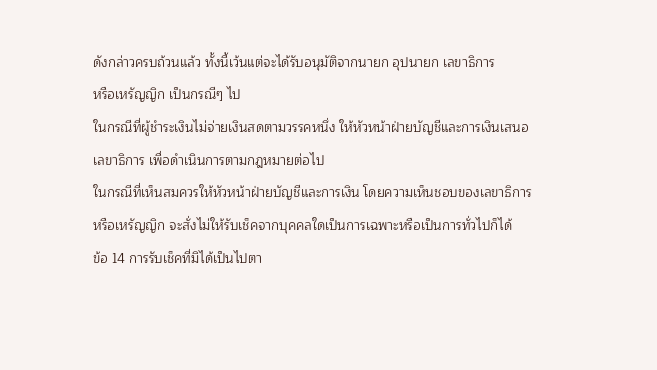ดังกล่าวครบถ้วนแล้ว ทั้งนี้เว้นแต่จะได้รับอนุมัติจากนายก อุปนายก เลขาธิการ
หรือเหรัญญิก เป็นกรณีๆ ไป
ในกรณีที่ผู้ชำระเงินไม่จ่ายเงินสดตามวรรคหนึ่ง ให้หัวหน้าฝ่ายบัญชีและการเงินเสนอ
เลขาธิการ เพื่อดำเนินการตามกฎหมายต่อไป
ในกรณีที่เห็นสมควรให้หัวหน้าฝ่ายบัญชีและการเงิน โดยความเห็นชอบของเลขาธิการ
หรือเหรัญญิก จะสั่งไม่ให้รับเช็คจากบุคคลใดเป็นการเฉพาะหรือเป็นการทั่วไปก็ได้
ข้อ 14 การรับเช็คที่มิได้เป็นไปตา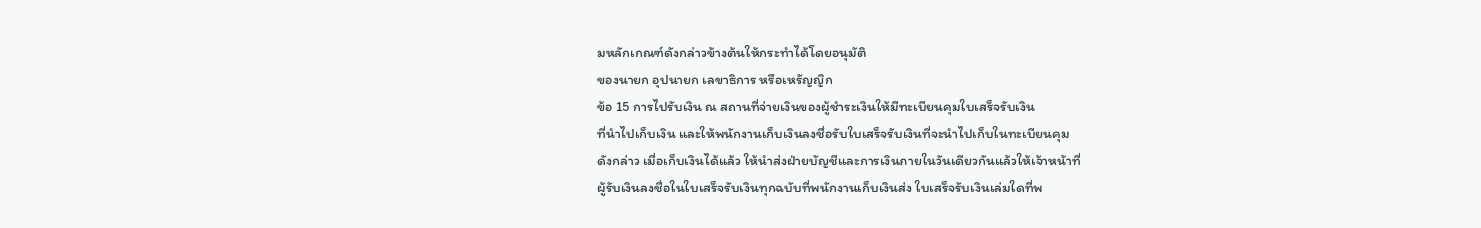มหลักเกณฑ์ดังกล่าวข้างต้นให้กระทำได้โดยอนุมัติ
ของนายก อุปนายก เลขาธิการ หรือเหรัญญิก
ข้อ 15 การไปรับเงิน ณ สถานที่จ่ายเงินของผู้ชำระเงินให้มีทะเบียนคุมใบเสร็จรับเงิน
ที่นำไปเก็บเงิน และให้พนักงานเก็บเงินลงชื่อรับใบเสร็จรับเงินที่จะนำไปเก็บในทะเบียนคุม
ดังกล่าว เมื่อเก็บเงินได้แล้ว ให้นำส่งฝ่ายบัญชีและการเงินภายในวันเดียวกันแล้วให้เจ้าหน้าที่
ผู้รับเงินลงชื่อในใบเสร็จรับเงินทุกฉบับที่พนักงานเก็บเงินส่ง ใบเสร็จรับเงินเล่มใดที่พ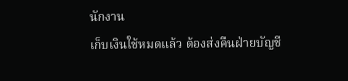นักงาน
เก็บเงินใช้หมดแล้ว ต้องส่งคืนฝ่ายบัญชี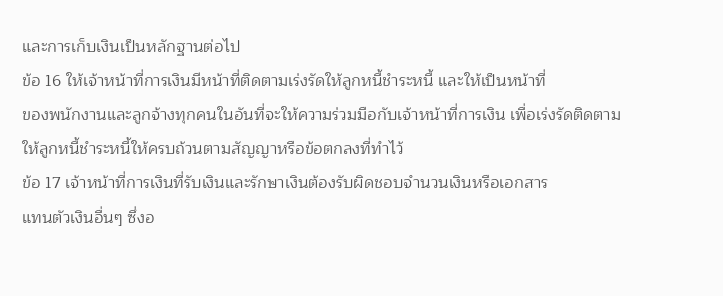และการเก็บเงินเป็นหลักฐานต่อไป
ข้อ 16 ให้เจ้าหน้าที่การเงินมีหน้าที่ติดตามเร่งรัดให้ลูกหนี้ชำระหนี้ และให้เป็นหน้าที่
ของพนักงานและลูกจ้างทุกคนในอันที่จะให้ความร่วมมือกับเจ้าหน้าที่การเงิน เพื่อเร่งรัดติดตาม
ให้ลูกหนี้ชำระหนี้ให้ครบถ้วนตามสัญญาหรือข้อตกลงที่ทำไว้
ข้อ 17 เจ้าหน้าที่การเงินที่รับเงินและรักษาเงินต้องรับผิดชอบจำนวนเงินหรือเอกสาร
แทนตัวเงินอื่นๆ ซึ่งอ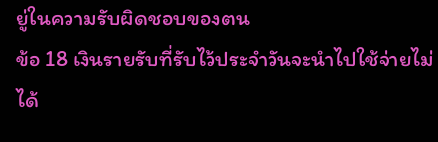ยู่ในความรับผิดชอบของตน
ข้อ 18 เงินรายรับที่รับไว้ประจำวันจะนำไปใช้จ่ายไม่ได้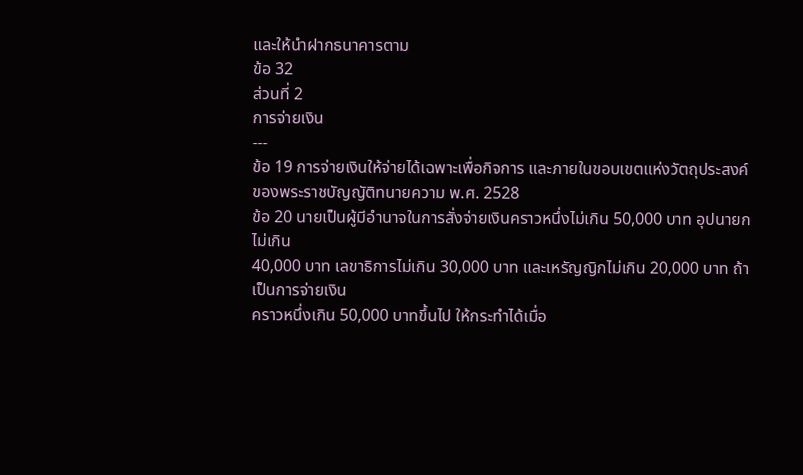และให้นำฝากธนาคารตาม
ข้อ 32
ส่วนที่ 2
การจ่ายเงิน
---
ข้อ 19 การจ่ายเงินให้จ่ายได้เฉพาะเพื่อกิจการ และภายในขอบเขตแห่งวัตถุประสงค์
ของพระราชบัญญัติทนายความ พ.ศ. 2528
ข้อ 20 นายเป็นผู้มีอำนาจในการสั่งจ่ายเงินคราวหนึ่งไม่เกิน 50,000 บาท อุปนายกไม่เกิน
40,000 บาท เลขาธิการไม่เกิน 30,000 บาท และเหรัญญิกไม่เกิน 20,000 บาท ถ้าเป็นการจ่ายเงิน
คราวหนึ่งเกิน 50,000 บาทขึ้นไป ให้กระทำได้เมื่อ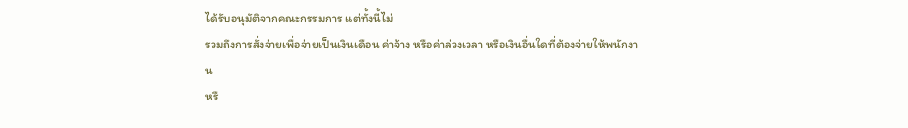ได้รับอนุมัติจากคณะกรรมการ แต่ทั้งนี้ไม่
รวมถึงการสั่งจ่ายเพื่อจ่ายเป็นเงินเดือน ค่าจ้าง หรือค่าล่วงเวลา หรือเงินอื่นใดที่ต้องจ่ายให้พนักงาน
หรื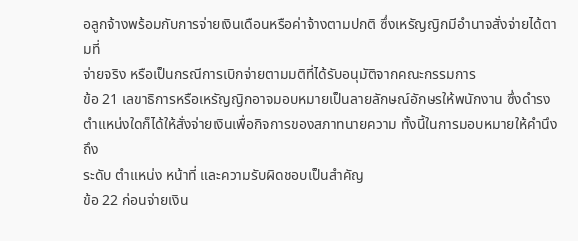อลูกจ้างพร้อมกับการจ่ายเงินเดือนหรือค่าจ้างตามปกติ ซึ่งเหรัญญิกมีอำนาจสั่งจ่ายได้ตามที่
จ่ายจริง หรือเป็นกรณีการเบิกจ่ายตามมติที่ได้รับอนุมัติจากคณะกรรมการ
ข้อ 21 เลขาธิการหรือเหรัญญิกอาจมอบหมายเป็นลายลักษณ์อักษรให้พนักงาน ซึ่งดำรง
ตำแหน่งใดก็ได้ให้สั่งจ่ายเงินเพื่อกิจการของสภาทนายความ ทั้งนี้ในการมอบหมายให้คำนึงถึง
ระดับ ตำแหน่ง หน้าที่ และความรับผิดชอบเป็นสำคัญ
ข้อ 22 ก่อนจ่ายเงิน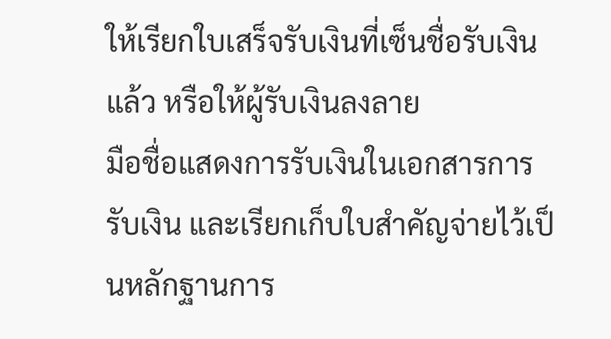ให้เรียกใบเสร็จรับเงินที่เซ็นชื่อรับเงินแล้ว หรือให้ผู้รับเงินลงลาย
มือชื่อแสดงการรับเงินในเอกสารการรับเงิน และเรียกเก็บใบสำคัญจ่ายไว้เป็นหลักฐานการ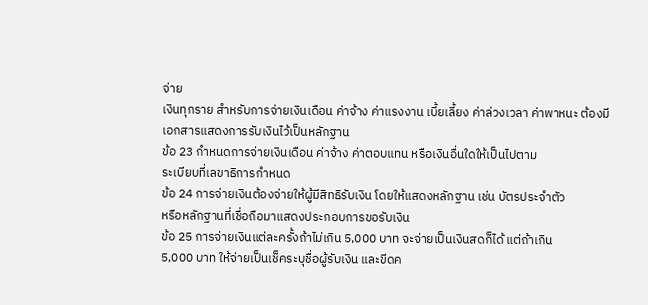จ่าย
เงินทุกราย สำหรับการจ่ายเงินเดือน ค่าจ้าง ค่าแรงงาน เบี้ยเลี้ยง ค่าล่วงเวลา ค่าพาหนะ ต้องมี
เอกสารแสดงการรับเงินไว้เป็นหลักฐาน
ข้อ 23 กำหนดการจ่ายเงินเดือน ค่าจ้าง ค่าตอบแทน หรือเงินอื่นใดให้เป็นไปตาม
ระเบียบที่เลขาธิการกำหนด
ข้อ 24 การจ่ายเงินต้องจ่ายให้ผู้มีสิทธิรับเงิน โดยให้แสดงหลักฐาน เช่น บัตรประจำตัว
หรือหลักฐานที่เชื่อถือมาแสดงประกอบการขอรับเงิน
ข้อ 25 การจ่ายเงินแต่ละครั้งถ้าไม่เกิน 5,000 บาท จะจ่ายเป็นเงินสดก็ได้ แต่ถ้าเกิน
5,000 บาท ให้จ่ายเป็นเช็คระบุชื่อผู้รับเงิน และขีดค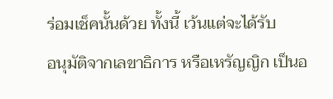ร่อมเช็คนั้นด้วย ทั้งนี้ เว้นแต่จะได้รับ
อนุมัติจากเลขาธิการ หรือเหรัญญิก เป็นอ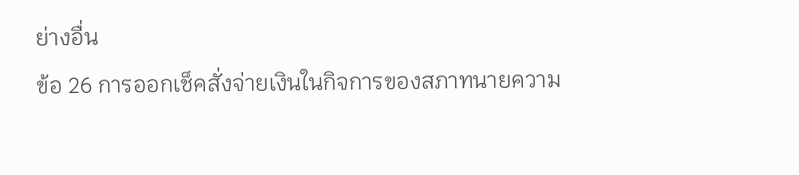ย่างอื่น
ข้อ 26 การออกเช็คสั่งจ่ายเงินในกิจการของสภาทนายความ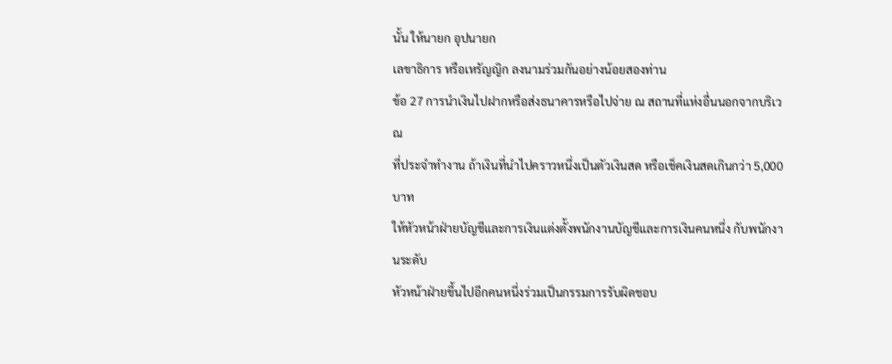นั้น ให้นายก อุปนายก
เลขาธิการ หรือเหรัญญิก ลงนามร่วมกันอย่างน้อยสองท่าน
ข้อ 27 การนำเงินไปฝากหรือส่งธนาคารหรือไปจ่าย ณ สถานที่แห่งอื่นนอกจากบริเวณ
ที่ประจำทำงาน ถ้าเงินที่นำไปคราวหนึ่งเป็นตัวเงินสด หรือเช็คเงินสดเกินกว่า 5,000 บาท
ให้หัวหน้าฝ่ายบัญชีและการเงินแต่งตั้งพนักงานบัญชีและการเงินคนหนึ่ง กับพนักงานระดับ
หัวหน้าฝ่ายขึ้นไปอีกคนหนึ่งร่วมเป็นกรรมการรับผิดชอบ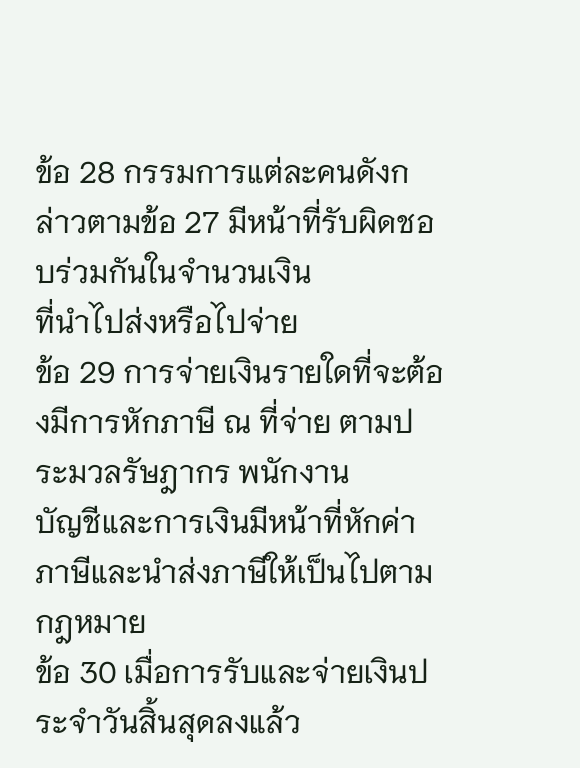ข้อ 28 กรรมการแต่ละคนดังกล่าวตามข้อ 27 มีหน้าที่รับผิดชอบร่วมกันในจำนวนเงิน
ที่นำไปส่งหรือไปจ่าย
ข้อ 29 การจ่ายเงินรายใดที่จะต้องมีการหักภาษี ณ ที่จ่าย ตามประมวลรัษฎากร พนักงาน
บัญชีและการเงินมีหน้าที่หักค่าภาษีและนำส่งภาษีให้เป็นไปตามกฎหมาย
ข้อ 30 เมื่อการรับและจ่ายเงินประจำวันสิ้นสุดลงแล้ว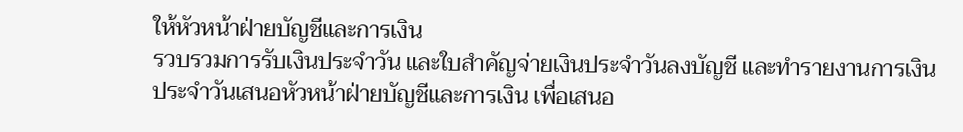ให้หัวหน้าฝ่ายบัญชีและการเงิน
รวบรวมการรับเงินประจำวัน และใบสำคัญจ่ายเงินประจำวันลงบัญชี และทำรายงานการเงิน
ประจำวันเสนอหัวหน้าฝ่ายบัญชีและการเงิน เพื่อเสนอ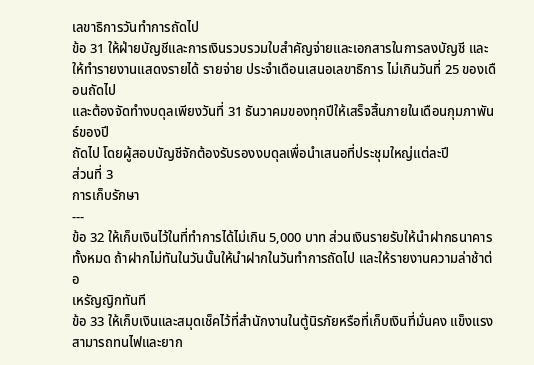เลขาธิการวันทำการถัดไป
ข้อ 31 ให้ฝ่ายบัญชีและการเงินรวบรวมใบสำคัญจ่ายและเอกสารในการลงบัญชี และ
ให้ทำรายงานแสดงรายได้ รายจ่าย ประจำเดือนเสนอเลขาธิการ ไม่เกินวันที่ 25 ของเดือนถัดไป
และต้องจัดทำงบดุลเพียงวันที่ 31 ธันวาคมของทุกปีให้เสร็จสิ้นภายในเดือนกุมภาพันธ์ของปี
ถัดไป โดยผู้สอบบัญชีจักต้องรับรองงบดุลเพื่อนำเสนอที่ประชุมใหญ่แต่ละปี
ส่วนที่ 3
การเก็บรักษา
---
ข้อ 32 ให้เก็บเงินไว้ในที่ทำการได้ไม่เกิน 5,000 บาท ส่วนเงินรายรับให้นำฝากธนาคาร
ทั้งหมด ถ้าฝากไม่ทันในวันนั้นให้นำฝากในวันทำการถัดไป และให้รายงานความล่าช้าต่อ
เหรัญญิกทันที
ข้อ 33 ให้เก็บเงินและสมุดเช็คไว้ที่สำนักงานในตู้นิรภัยหรือที่เก็บเงินที่มั่นคง แข็งแรง
สามารถทนไฟและยาก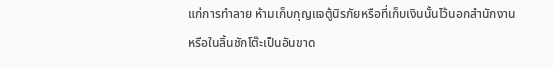แก่การทำลาย ห้ามเก็บกุญแจตู้นิรภัยหรือที่เก็บเงินนั้นไว้นอกสำนักงาน
หรือในลิ้นชักโต๊ะเป็นอันขาด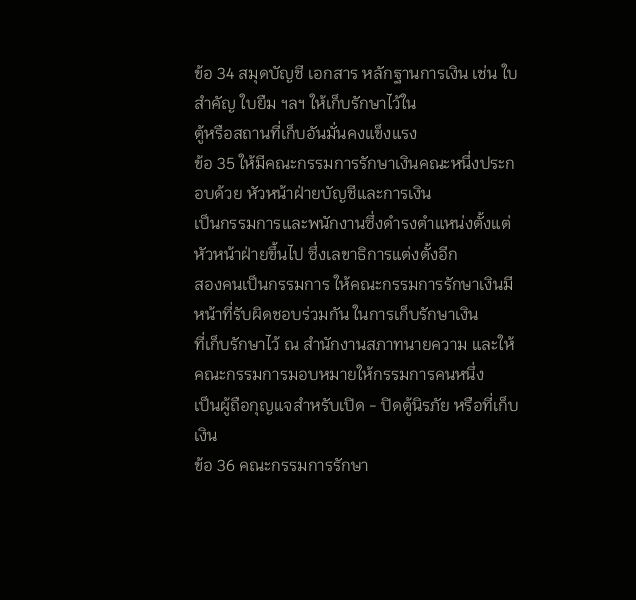ข้อ 34 สมุดบัญชี เอกสาร หลักฐานการเงิน เช่น ใบสำคัญ ใบยืม ฯลฯ ให้เก็บรักษาไว้ใน
ตู้หรือสถานที่เก็บอันมั่นคงแข็งแรง
ข้อ 35 ให้มีคณะกรรมการรักษาเงินคณะหนึ่งประกอบด้วย หัวหน้าฝ่ายบัญชีและการเงิน
เป็นกรรมการและพนักงานซึ่งดำรงตำแหน่งตั้งแต่หัวหน้าฝ่ายขึ้นไป ซึ่งเลขาธิการแต่งตั้งอีก
สองคนเป็นกรรมการ ให้คณะกรรมการรักษาเงินมีหน้าที่รับผิดชอบร่วมกัน ในการเก็บรักษาเงิน
ที่เก็บรักษาไว้ ณ สำนักงานสภาทนายความ และให้คณะกรรมการมอบหมายให้กรรมการคนหนึ่ง
เป็นผู้ถือกุญแจสำหรับเปิด - ปิดตู้นิรภัย หรือที่เก็บเงิน
ข้อ 36 คณะกรรมการรักษา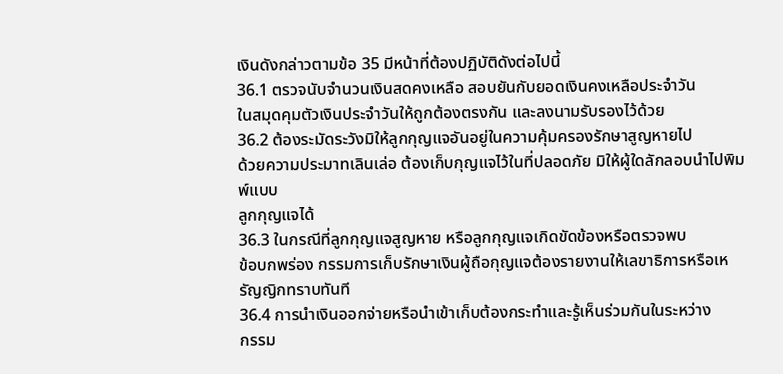เงินดังกล่าวตามข้อ 35 มีหน้าที่ต้องปฏิบัติดังต่อไปนี้
36.1 ตรวจนับจำนวนเงินสดคงเหลือ สอบยันกับยอดเงินคงเหลือประจำวัน
ในสมุดคุมตัวเงินประจำวันให้ถูกต้องตรงกัน และลงนามรับรองไว้ด้วย
36.2 ต้องระมัดระวังมิให้ลูกกุญแจอันอยู่ในความคุ้มครองรักษาสูญหายไป
ด้วยความประมาทเลินเล่อ ต้องเก็บกุญแจไว้ในที่ปลอดภัย มิให้ผู้ใดลักลอบนำไปพิมพ์แบบ
ลูกกุญแจได้
36.3 ในกรณีที่ลูกกุญแจสูญหาย หรือลูกกุญแจเกิดขัดข้องหรือตรวจพบ
ข้อบกพร่อง กรรมการเก็บรักษาเงินผู้ถือกุญแจต้องรายงานให้เลขาธิการหรือเหรัญญิกทราบทันที
36.4 การนำเงินออกจ่ายหรือนำเข้าเก็บต้องกระทำและรู้เห็นร่วมกันในระหว่าง
กรรม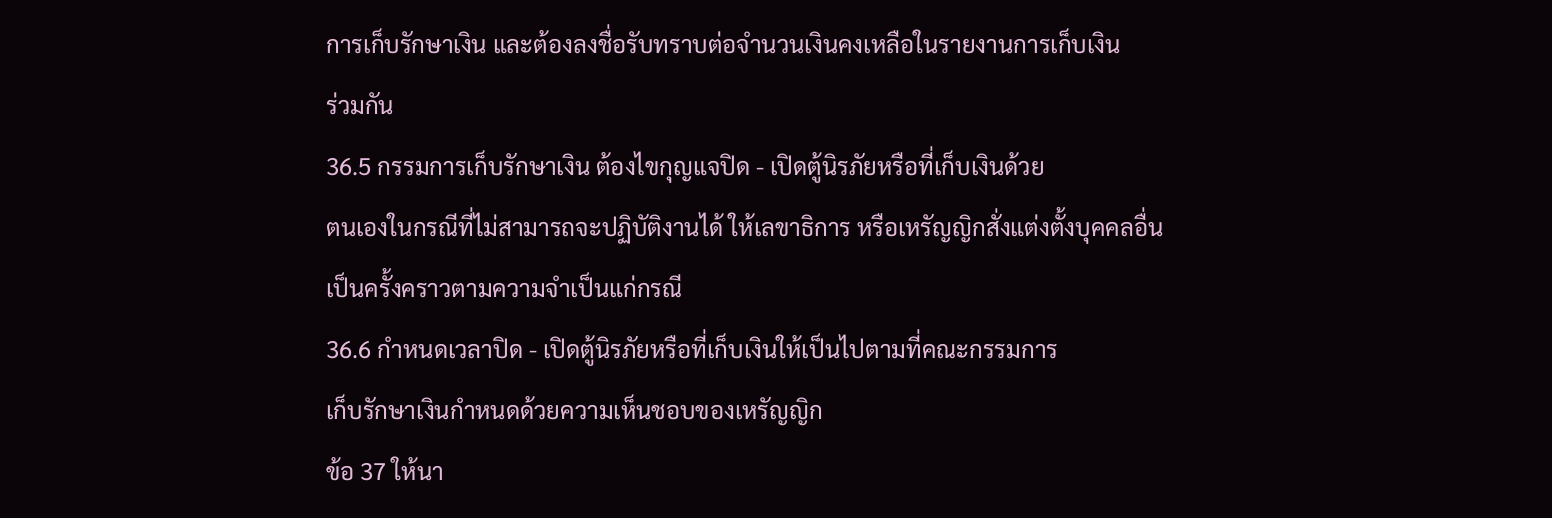การเก็บรักษาเงิน และต้องลงชื่อรับทราบต่อจำนวนเงินคงเหลือในรายงานการเก็บเงิน
ร่วมกัน
36.5 กรรมการเก็บรักษาเงิน ต้องไขกุญแจปิด - เปิดตู้นิรภัยหรือที่เก็บเงินด้วย
ตนเองในกรณีที่ไม่สามารถจะปฏิบัติงานได้ ให้เลขาธิการ หรือเหรัญญิกสั่งแต่งตั้งบุคคลอื่น
เป็นครั้งคราวตามความจำเป็นแก่กรณี
36.6 กำหนดเวลาปิด - เปิดตู้นิรภัยหรือที่เก็บเงินให้เป็นไปตามที่คณะกรรมการ
เก็บรักษาเงินกำหนดด้วยความเห็นชอบของเหรัญญิก
ข้อ 37 ให้นา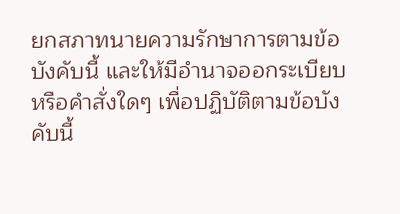ยกสภาทนายความรักษาการตามข้อบังคับนี้ และให้มีอำนาจออกระเบียบ
หรือคำสั่งใดๆ เพื่อปฏิบัติตามข้อบังคับนี้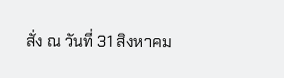สั่ง ณ วันที่ 31 สิงหาคม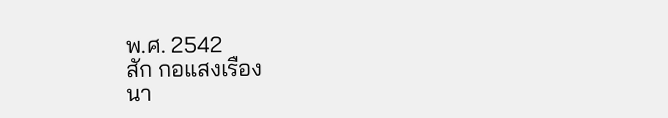พ.ศ. 2542
สัก กอแสงเรือง
นา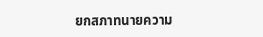ยกสภาทนายความ